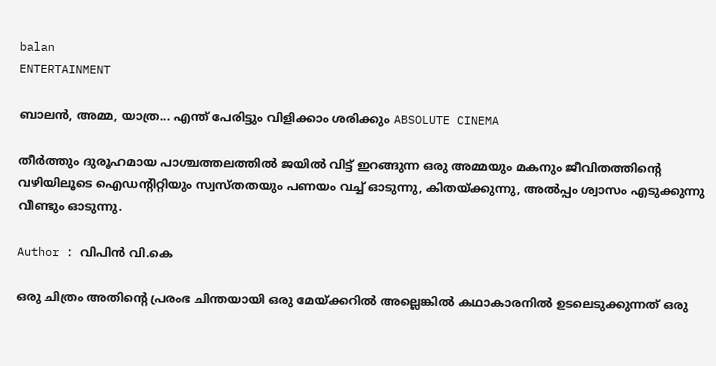balan
ENTERTAINMENT

ബാലന്‍, അമ്മ, യാത്ര... എന്ത് പേരിട്ടും വിളിക്കാം ശരിക്കും ABSOLUTE CINEMA

തീര്‍ത്തും ദുരൂഹമായ പാശ്ചത്തലത്തില്‍ ജയില്‍ വിട്ട് ഇറങ്ങുന്ന ഒരു അമ്മയും മകനും ജീവിതത്തിന്‍റെ വഴിയിലൂടെ ഐഡന്‍റിറ്റിയും സ്വസ്തതയും പണയം വച്ച് ഓടുന്നു, കിതയ്ക്കുന്നു, അല്‍പ്പം ശ്വാസം എടുക്കുന്നു വീണ്ടും ഓടുന്നു.

Author : വിപിന്‍ വി.കെ

ഒരു ചിത്രം അതിന്‍റെ പ്രരംഭ ചിന്തയായി ഒരു മേയ്ക്കറില്‍ അല്ലെങ്കില്‍ കഥാകാരനില്‍ ഉടലെടുക്കുന്നത് ഒരു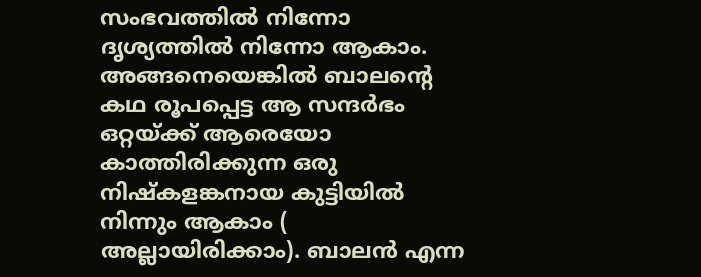സംഭവത്തില്‍ നിന്നോ ദൃശ്യത്തില്‍ നിന്നോ ആകാം. അങ്ങനെയെങ്കില്‍ ബാലന്‍റെ കഥ രൂപപ്പെട്ട ആ സന്ദര്‍ഭം ഒറ്റയ്ക്ക് ആരെയോ കാത്തിരിക്കുന്ന ഒരു നിഷ്കളങ്കനായ കുട്ടിയില്‍ നിന്നും ആകാം ( അല്ലായിരിക്കാം). ബാലന്‍ എന്ന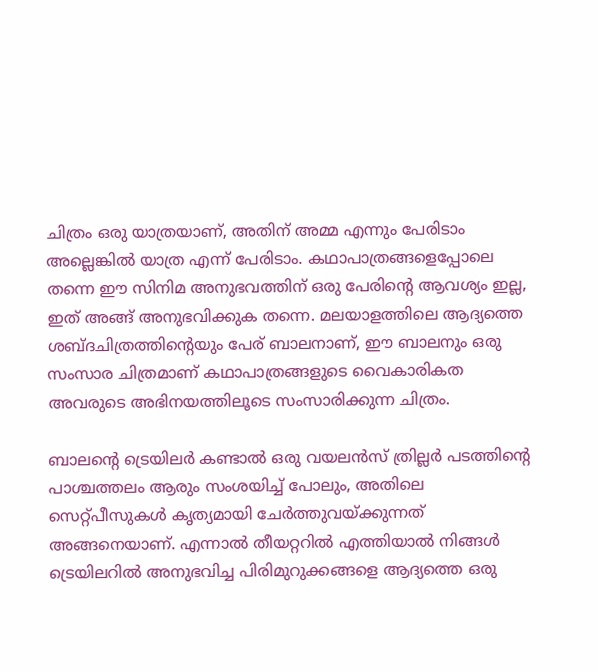ചിത്രം ഒരു യാത്രയാണ്, അതിന് അമ്മ എന്നും പേരിടാം അല്ലെങ്കില്‍ യാത്ര എന്ന് പേരിടാം. കഥാപാത്രങ്ങളെപ്പോലെ തന്നെ ഈ സിനിമ അനുഭവത്തിന് ഒരു പേരിന്‍റെ ആവശ്യം ഇല്ല, ഇത് അങ്ങ് അനുഭവിക്കുക തന്നെ. മലയാളത്തിലെ ആദ്യത്തെ ശബ്ദചിത്രത്തിന്‍റെയും പേര് ബാലനാണ്, ഈ ബാലനും ഒരു സംസാര ചിത്രമാണ് കഥാപാത്രങ്ങളുടെ വൈകാരികത അവരുടെ അഭിനയത്തിലൂടെ സംസാരിക്കുന്ന ചിത്രം.

ബാലന്‍റെ ട്രെയിലര്‍ കണ്ടാല്‍ ഒരു വയലന്‍സ് ത്രില്ലര്‍ പടത്തിന്‍റെ പാശ്ചത്തലം ആരും സംശയിച്ച് പോലും, അതിലെ സെറ്റ്പീസുകള്‍ കൃത്യമായി ചേര്‍ത്തുവയ്ക്കുന്നത് അങ്ങനെയാണ്. എന്നാല്‍ തീയറ്ററില്‍ എത്തിയാല്‍ നിങ്ങള്‍ ട്രെയിലറില്‍ അനുഭവിച്ച പിരിമുറുക്കങ്ങളെ ആദ്യത്തെ ഒരു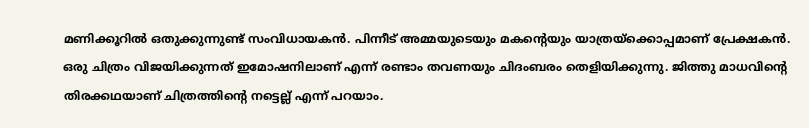മണിക്കൂറില്‍ ഒതുക്കുന്നുണ്ട് സംവിധായകന്‍. പിന്നീട് അമ്മയുടെയും മകന്‍റെയും യാത്രയ്ക്കൊപ്പമാണ് പ്രേക്ഷകന്‍. ഒരു ചിത്രം വിജയിക്കുന്നത് ഇമോഷനിലാണ് എന്ന് രണ്ടാം തവണയും ചിദംബരം തെളിയിക്കുന്നു. ജിത്തു മാധവിന്‍റെ തിരക്കഥയാണ് ചിത്രത്തിന്‍റെ നട്ടെല്ല് എന്ന് പറയാം.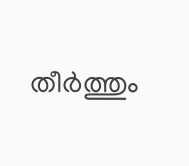തീര്‍ത്തും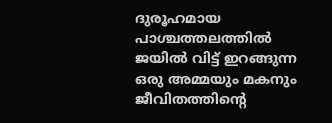ദുരൂഹമായ പാശ്ചത്തലത്തില്‍ ജയില്‍ വിട്ട് ഇറങ്ങുന്ന ഒരു അമ്മയും മകനും ജീവിതത്തിന്‍റെ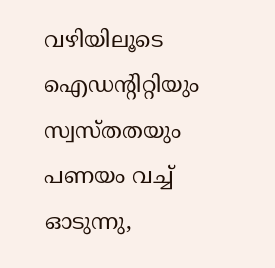വഴിയിലൂടെ ഐഡന്‍റിറ്റിയും സ്വസ്തതയും പണയം വച്ച് ഓടുന്നു,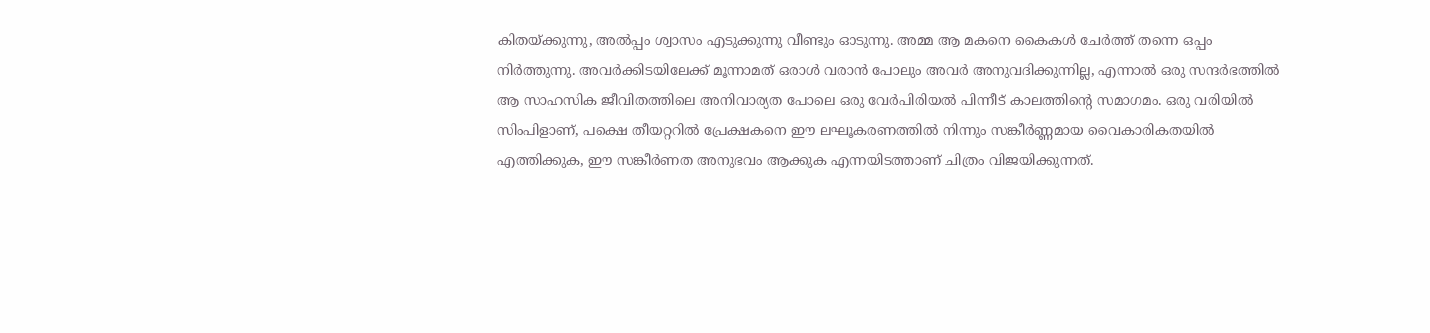കിതയ്ക്കുന്നു, അല്‍പ്പം ശ്വാസം എടുക്കുന്നു വീണ്ടും ഓടുന്നു. അമ്മ ആ മകനെ കൈകള്‍ ചേര്‍ത്ത് തന്നെ ഒപ്പം നിര്‍ത്തുന്നു. അവര്‍ക്കിടയിലേക്ക് മൂന്നാമത് ഒരാള്‍ വരാന്‍ പോലും അവര്‍ അനുവദിക്കുന്നില്ല, എന്നാല്‍ ഒരു സന്ദര്‍ഭത്തില്‍ ആ സാഹസിക ജീവിതത്തിലെ അനിവാര്യത പോലെ ഒരു വേര്‍പിരിയല്‍ പിന്നീട് കാലത്തിന്‍റെ സമാഗമം. ഒരു വരിയില്‍ സിംപിളാണ്, പക്ഷെ തീയറ്ററില്‍ പ്രേക്ഷകനെ ഈ ലഘൂകരണത്തില്‍ നിന്നും സങ്കീര്‍ണ്ണമായ വൈകാരികതയില്‍ എത്തിക്കുക, ഈ സങ്കീര്‍ണത അനുഭവം ആക്കുക എന്നയിടത്താണ് ചിത്രം വിജയിക്കുന്നത്.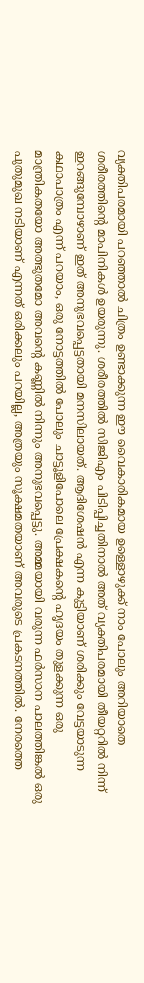വ്യക്തിപരമായി പറഞ്ഞാല്‍ ചിത്രം ഉണ്ടാക്കുന്ന ഈ വൈകാരികമായ ഉള്ളൊഴുക്ക് നാം പോലും അറിയാതെ ശരീരത്തിന്‍റെ മാപിനികള്‍ ഉയരുന്നു. ശരീരത്തില്‍ സിജിഎം പിടിപ്പിച്ചതിനാല്‍ അത് വ്യക്തിപരമായി തീയറ്ററില്‍ നിന്ന് ഇറങ്ങുമ്പോഴാണ് ഇത് അനുഭവപ്പെട്ടതായി മനസിലായത്. ആദിശേഷന്‍ എന്ന കുട്ടിയാണ് ശരിക്കും വേട്ടയാടുന്ന കഥാപാത്രം എന്ന് പറയാം, ഒരു നോട്ടത്തില്‍ പോലും ചാട്ടൂളിപോലെ പ്രേക്ഷകന്‍റെ ഹൃദയം തുളക്കുന്ന ഒരു മാന്ത്രികതയോ അത്ഭുതമോ അവന്‍റെ കണ്ണില്‍ നിന്നും അനുഭവപ്പെട്ടു. അമ്മയായി വരുന്ന ഫര്‍സാന പാലത്തിങ്കല്‍ ഒരു പുതുമുഖ നടിയാണ് എന്നത് ഒരിക്കലും പറയില്ല, അത്രയും സൂക്ഷമതയാണ് അവരുടെ പ്രകടനത്തില്‍. നേരത്തെ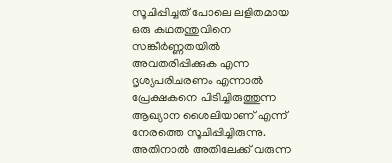സൂചിപ്പിച്ചത് പോലെ ലളിതമായ ഒരു കഥതന്തുവിനെ സങ്കീര്‍ണ്ണതയില്‍ അവതരിപ്പിക്കുക എന്ന ദൃശ്യപരിചരണം എന്നാല്‍ പ്രേക്ഷകനെ പിടിച്ചിരുത്തുന്ന ആഖ്യാന ശൈലിയാണ് എന്ന് നേരത്തെ സൂചിപ്പിച്ചിരുന്നു. അതിനാല്‍ അതിലേക്ക് വരുന്ന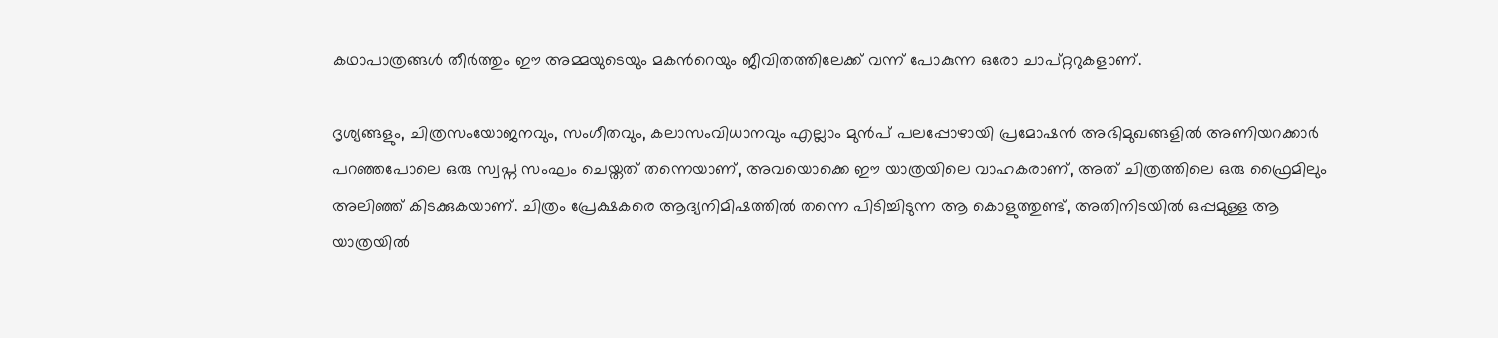കഥാപാത്രങ്ങള്‍ തീര്‍ത്തും ഈ അമ്മയുടെയും മകന്‍റെയും ജീവിതത്തിലേക്ക് വന്ന് പോകുന്ന ഒരോ ചാപ്റ്ററുകളാണ്.

ദൃശ്യങ്ങളും, ചിത്രസംയോജനവും, സംഗീതവും, കലാസംവിധാനവും എല്ലാം മുന്‍പ് പലപ്പോഴായി പ്രമോഷന്‍ അഭിമുഖങ്ങളില്‍ അണിയറക്കാര്‍ പറഞ്ഞപോലെ ഒരു സ്വപ്ന സംഘം ചെയ്തത് തന്നെയാണ്, അവയൊക്കെ ഈ യാത്രയിലെ വാഹകരാണ്, അത് ചിത്രത്തിലെ ഒരു ഫ്രൈമിലും അലിഞ്ഞ് കിടക്കുകയാണ്. ചിത്രം പ്രേക്ഷകരെ ആദ്യനിമിഷത്തില്‍ തന്നെ പിടിച്ചിടുന്ന ആ കൊളുത്തുണ്ട്, അതിനിടയില്‍ ഒപ്പമുള്ള ആ യാത്രയില്‍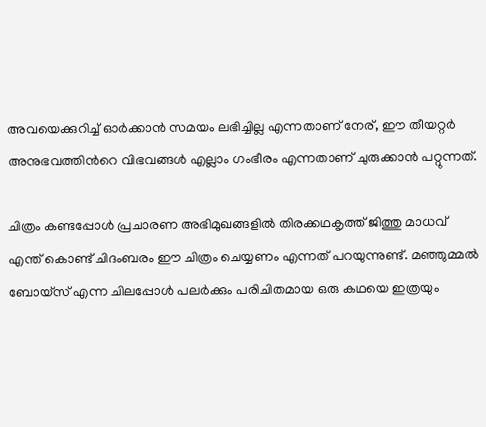അവയെക്കുറിച്ച് ഓര്‍ക്കാന്‍ സമയം ലഭിച്ചില്ല എന്നതാണ് നേര്, ഈ തീയറ്റര്‍ അനുഭവത്തിന്‍റെ വിഭവങ്ങള്‍ എല്ലാം ഗംഭീരം എന്നതാണ് ചുരുക്കാന്‍ പറ്റുന്നത്.

ചിത്രം കണ്ടപ്പോള്‍ പ്രചാരണ അഭിമുഖങ്ങളില്‍ തിരക്കഥകൃത്ത് ജിത്തു മാധവ് എന്ത് കൊണ്ട് ചിദംബരം ഈ ചിത്രം ചെയ്യണം എന്നത് പറയുന്നുണ്ട്. മഞ്ഞുമ്മല്‍ ബോയ്സ് എന്ന ചിലപ്പോള്‍ പലര്‍ക്കും പരിചിതമായ ഒരു കഥയെ ഇത്രയും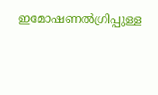ഇമോഷണല്‍ഗ്രിപ്പുള്ള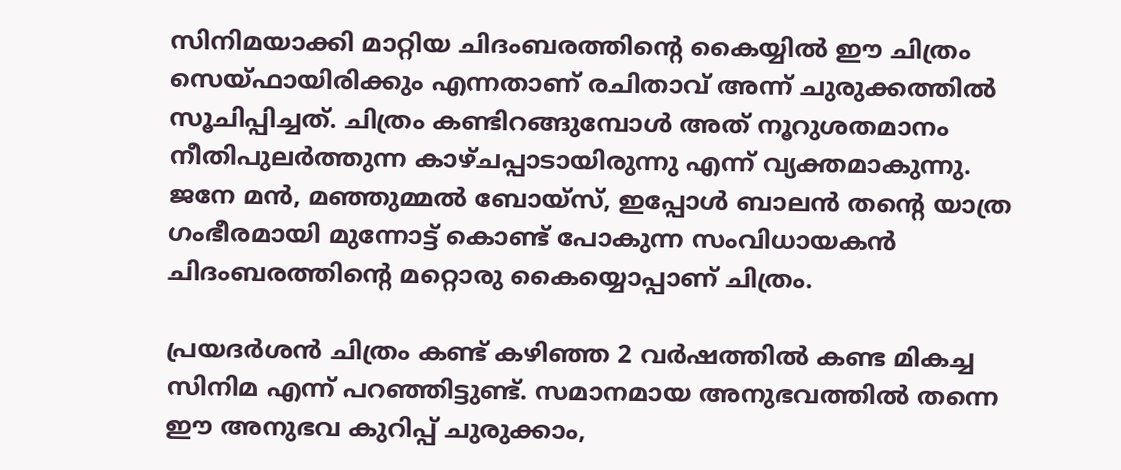സിനിമയാക്കി മാറ്റിയ ചിദംബരത്തിന്‍റെ കൈയ്യില്‍ ഈ ചിത്രം സെയ്ഫായിരിക്കും എന്നതാണ് രചിതാവ് അന്ന് ചുരുക്കത്തില്‍ സൂചിപ്പിച്ചത്. ചിത്രം കണ്ടിറങ്ങുമ്പോള്‍ അത് നൂറുശതമാനം നീതിപുലര്‍ത്തുന്ന കാഴ്ചപ്പാടായിരുന്നു എന്ന് വ്യക്തമാകുന്നു. ജനേ മന്‍, മഞ്ഞുമ്മല്‍ ബോയ്സ്, ഇപ്പോള്‍ ബാലന്‍ തന്‍റെ യാത്ര ഗംഭീരമായി മുന്നോട്ട് കൊണ്ട് പോകുന്ന സംവിധായകന്‍ ചിദംബരത്തിന്‍റെ മറ്റൊരു കൈയ്യൊപ്പാണ് ചിത്രം.

പ്രയദര്‍ശന്‍ ചിത്രം കണ്ട് കഴിഞ്ഞ 2 വര്‍ഷത്തില്‍ കണ്ട മികച്ച സിനിമ എന്ന് പറഞ്ഞിട്ടുണ്ട്. സമാനമായ അനുഭവത്തില്‍ തന്നെ ഈ അനുഭവ കുറിപ്പ് ചുരുക്കാം,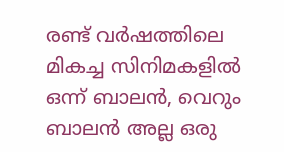രണ്ട് വര്‍ഷത്തിലെ മികച്ച സിനിമകളില്‍ ഒന്ന് ബാലന്‍, വെറും ബാലന്‍ അല്ല ഒരു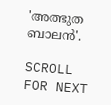'അത്ഭുത ബാലന്‍'.

SCROLL FOR NEXT